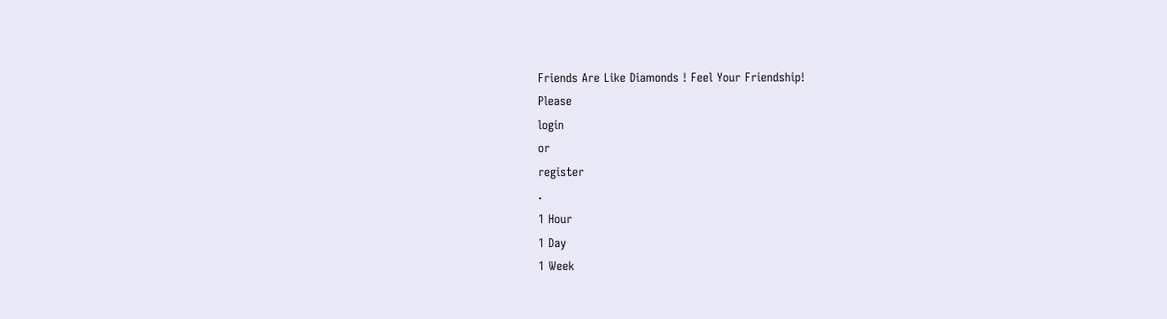Friends Are Like Diamonds ! Feel Your Friendship!
Please
login
or
register
.
1 Hour
1 Day
1 Week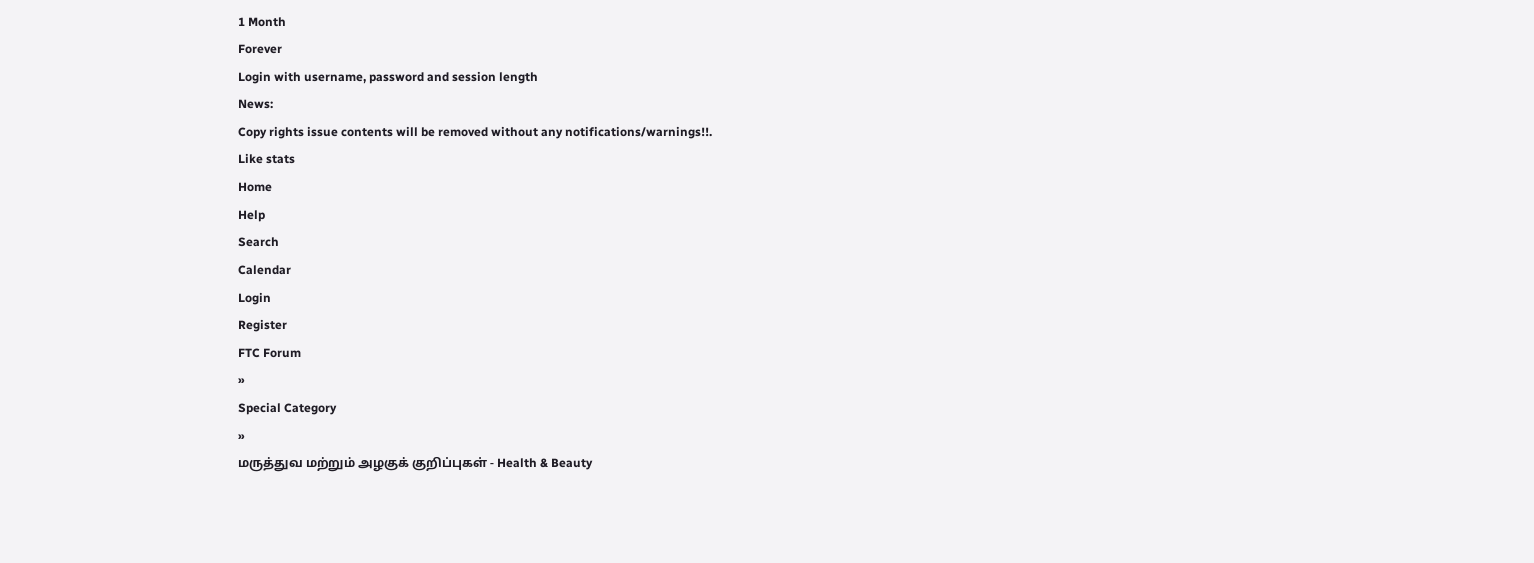1 Month
Forever
Login with username, password and session length
News:
Copy rights issue contents will be removed without any notifications/warnings!!.
Like stats
Home
Help
Search
Calendar
Login
Register
FTC Forum
»
Special Category
»
மருத்துவ மற்றும் அழகுக் குறிப்புகள் - Health & Beauty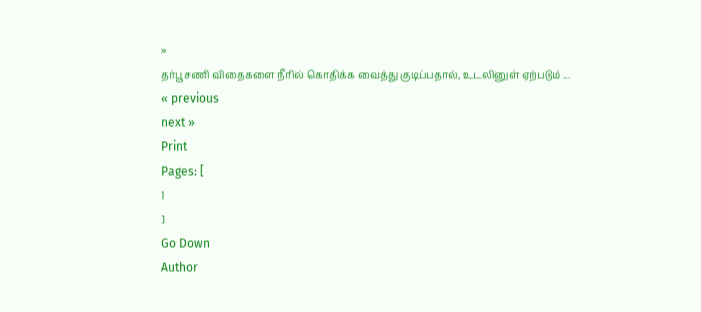»
தர்பூசணி விதைகளை நீரில் கொதிக்க வைத்து குடிப்பதால், உடலினுள் ஏற்படும் ...
« previous
next »
Print
Pages: [
1
]
Go Down
Author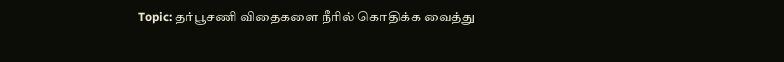Topic: தர்பூசணி விதைகளை நீரில் கொதிக்க வைத்து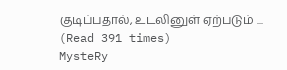குடிப்பதால், உடலினுள் ஏற்படும் ... (Read 391 times)
MysteRy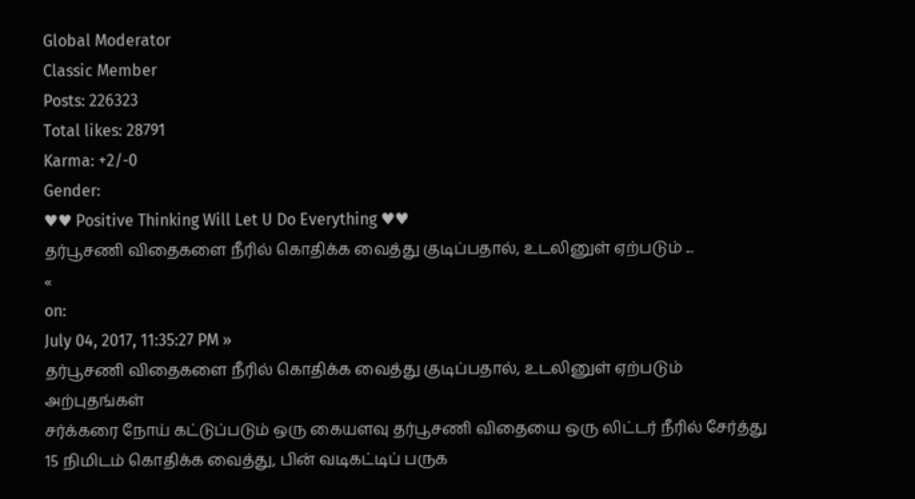Global Moderator
Classic Member
Posts: 226323
Total likes: 28791
Karma: +2/-0
Gender:
♥♥ Positive Thinking Will Let U Do Everything ♥♥
தர்பூசணி விதைகளை நீரில் கொதிக்க வைத்து குடிப்பதால், உடலினுள் ஏற்படும் ...
«
on:
July 04, 2017, 11:35:27 PM »
தர்பூசணி விதைகளை நீரில் கொதிக்க வைத்து குடிப்பதால், உடலினுள் ஏற்படும் அற்புதங்கள்
சர்க்கரை நோய் கட்டுப்படும் ஒரு கையளவு தர்பூசணி விதையை ஒரு லிட்டர் நீரில் சேர்த்து 15 நிமிடம் கொதிக்க வைத்து, பின் வடிகட்டிப் பருக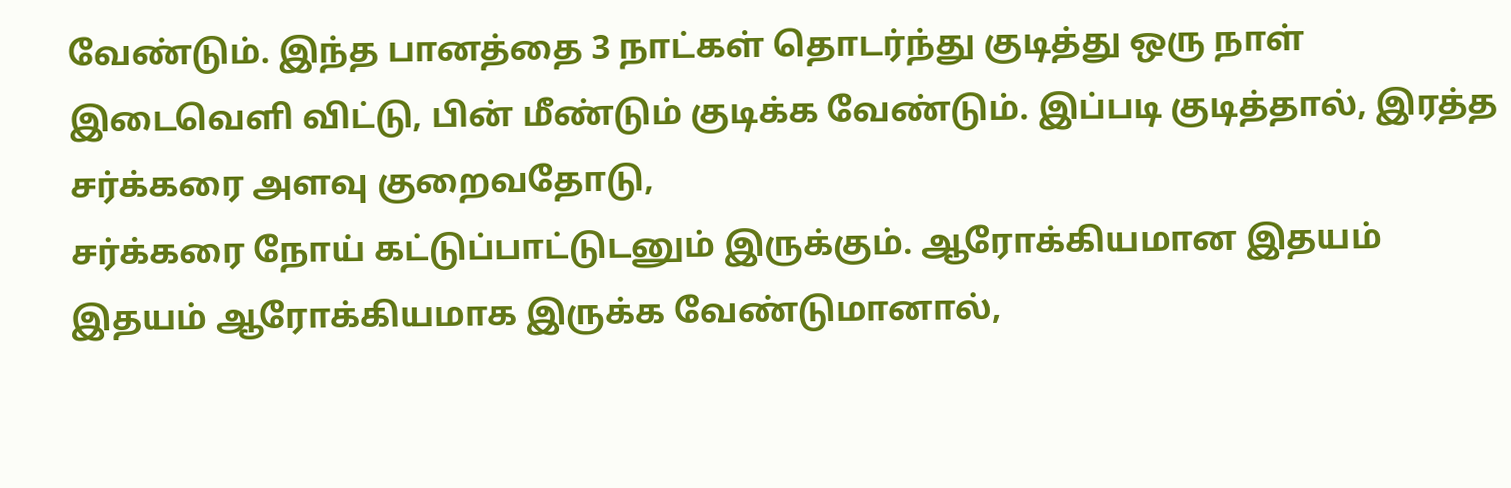வேண்டும். இந்த பானத்தை 3 நாட்கள் தொடர்ந்து குடித்து ஒரு நாள் இடைவெளி விட்டு, பின் மீண்டும் குடிக்க வேண்டும். இப்படி குடித்தால், இரத்த சர்க்கரை அளவு குறைவதோடு,
சர்க்கரை நோய் கட்டுப்பாட்டுடனும் இருக்கும். ஆரோக்கியமான இதயம் இதயம் ஆரோக்கியமாக இருக்க வேண்டுமானால்,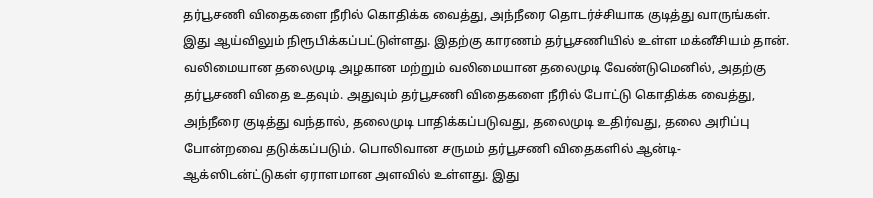தர்பூசணி விதைகளை நீரில் கொதிக்க வைத்து, அந்நீரை தொடர்ச்சியாக குடித்து வாருங்கள். இது ஆய்விலும் நிரூபிக்கப்பட்டுள்ளது. இதற்கு காரணம் தர்பூசணியில் உள்ள மக்னீசியம் தான். வலிமையான தலைமுடி அழகான மற்றும் வலிமையான தலைமுடி வேண்டுமெனில், அதற்கு தர்பூசணி விதை உதவும். அதுவும் தர்பூசணி விதைகளை நீரில் போட்டு கொதிக்க வைத்து,
அந்நீரை குடித்து வந்தால், தலைமுடி பாதிக்கப்படுவது, தலைமுடி உதிர்வது, தலை அரிப்பு போன்றவை தடுக்கப்படும். பொலிவான சருமம் தர்பூசணி விதைகளில் ஆன்டி-ஆக்ஸிடன்ட்டுகள் ஏராளமான அளவில் உள்ளது. இது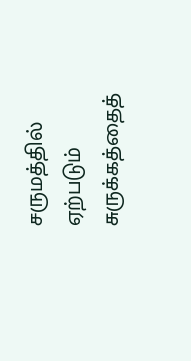சருமத்தில் ஏற்படும் சுருக்கத்தைத்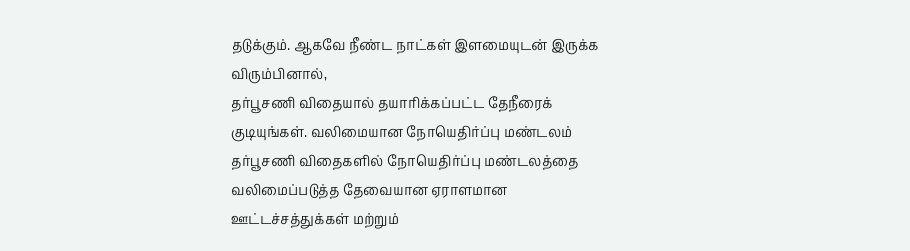தடுக்கும். ஆகவே நீண்ட நாட்கள் இளமையுடன் இருக்க விரும்பினால்,
தர்பூசணி விதையால் தயாரிக்கப்பட்ட தேநீரைக் குடியுங்கள். வலிமையான நோயெதிர்ப்பு மண்டலம் தர்பூசணி விதைகளில் நோயெதிர்ப்பு மண்டலத்தை வலிமைப்படுத்த தேவையான ஏராளமான ஊட்டச்சத்துக்கள் மற்றும்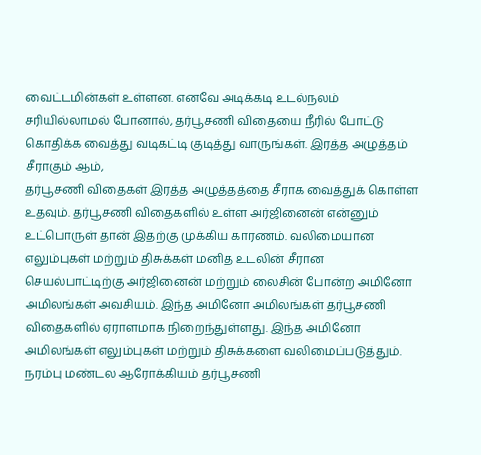வைட்டமின்கள் உள்ளன. எனவே அடிக்கடி உடல்நலம் சரியில்லாமல் போனால், தர்பூசணி விதையை நீரில் போட்டு கொதிக்க வைத்து வடிகட்டி குடித்து வாருங்கள். இரத்த அழுத்தம் சீராகும் ஆம்,
தர்பூசணி விதைகள் இரத்த அழுத்தத்தை சீராக வைத்துக் கொள்ள உதவும். தர்பூசணி விதைகளில் உள்ள அர்ஜினைன் என்னும் உட்பொருள் தான் இதற்கு முக்கிய காரணம். வலிமையான எலும்புகள் மற்றும் திசுக்கள் மனித உடலின் சீரான செயல்பாட்டிற்கு அர்ஜினைன் மற்றும் லைசின் போன்ற அமினோ அமிலங்கள் அவசியம். இந்த அமினோ அமிலங்கள் தர்பூசணி விதைகளில் ஏராளமாக நிறைந்துள்ளது. இந்த அமினோ அமிலங்கள் எலும்புகள் மற்றும் திசுக்களை வலிமைப்படுத்தும்.
நரம்பு மண்டல ஆரோக்கியம் தர்பூசணி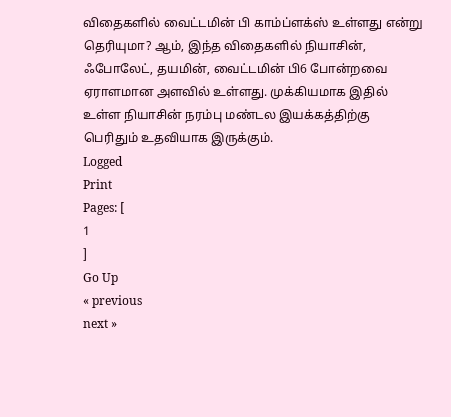விதைகளில் வைட்டமின் பி காம்ப்ளக்ஸ் உள்ளது என்று தெரியுமா? ஆம், இந்த விதைகளில் நியாசின், ஃபோலேட், தயமின், வைட்டமின் பி6 போன்றவை ஏராளமான அளவில் உள்ளது. முக்கியமாக இதில் உள்ள நியாசின் நரம்பு மண்டல இயக்கத்திற்கு பெரிதும் உதவியாக இருக்கும்.
Logged
Print
Pages: [
1
]
Go Up
« previous
next »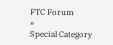FTC Forum
»
Special Category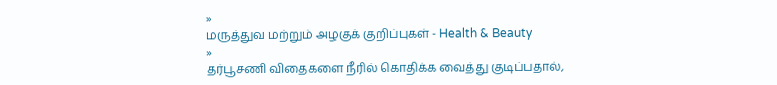»
மருத்துவ மற்றும் அழகுக் குறிப்புகள் - Health & Beauty
»
தர்பூசணி விதைகளை நீரில் கொதிக்க வைத்து குடிப்பதால்,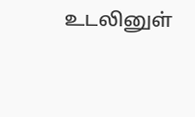உடலினுள்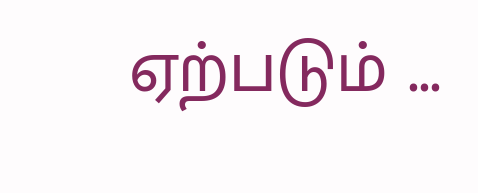ஏற்படும் ...